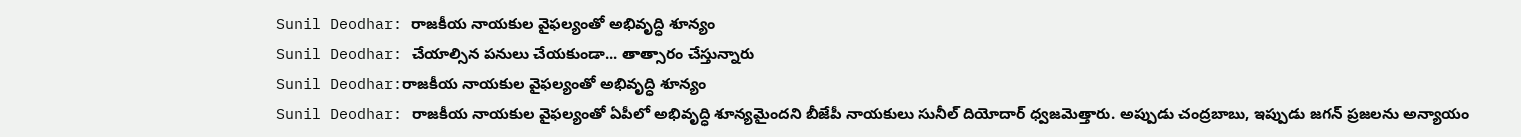Sunil Deodhar: రాజకీయ నాయకుల వైఫల్యంతో అభివృద్ధి శూన్యం
Sunil Deodhar: చేయాల్సిన పనులు చేయకుండా... తాత్సారం చేస్తున్నారు
Sunil Deodhar:రాజకీయ నాయకుల వైఫల్యంతో అభివృద్ధి శూన్యం
Sunil Deodhar: రాజకీయ నాయకుల వైఫల్యంతో ఏపీలో అభివృద్ధి శూన్యమైందని బీజేపీ నాయకులు సునీల్ దియోదార్ ధ్వజమెత్తారు. అప్పుడు చంద్రబాబు, ఇప్పుడు జగన్ ప్రజలను అన్యాయం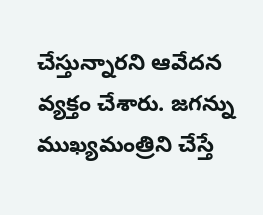చేస్తున్నారని ఆవేదన వ్యక్తం చేశారు. జగన్ను ముఖ్యమంత్రిని చేస్తే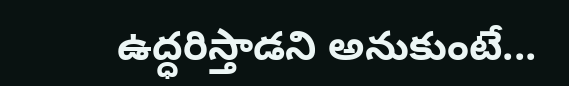ఉద్ధరిస్తాడని అనుకుంటే...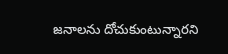జనాలను దోచుకుంటున్నారని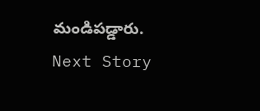మండిపడ్డారు.
Next Story